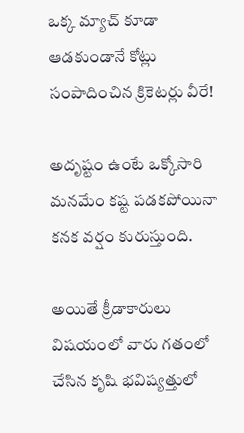ఒక్క మ్యాచ్ కూడా ఆడకుండానే కోట్లు సంపాదించిన క్రికెటర్లు వీరే!

అదృష్టం ఉంటే ఒక్కోసారి మనమేం కష్ట పడకపోయినా కనక వర్షం కురుస్తుంది.

అయితే క్రీడాకారులు విషయంలో వారు గతంలో చేసిన కృషి భవిష్యత్తులో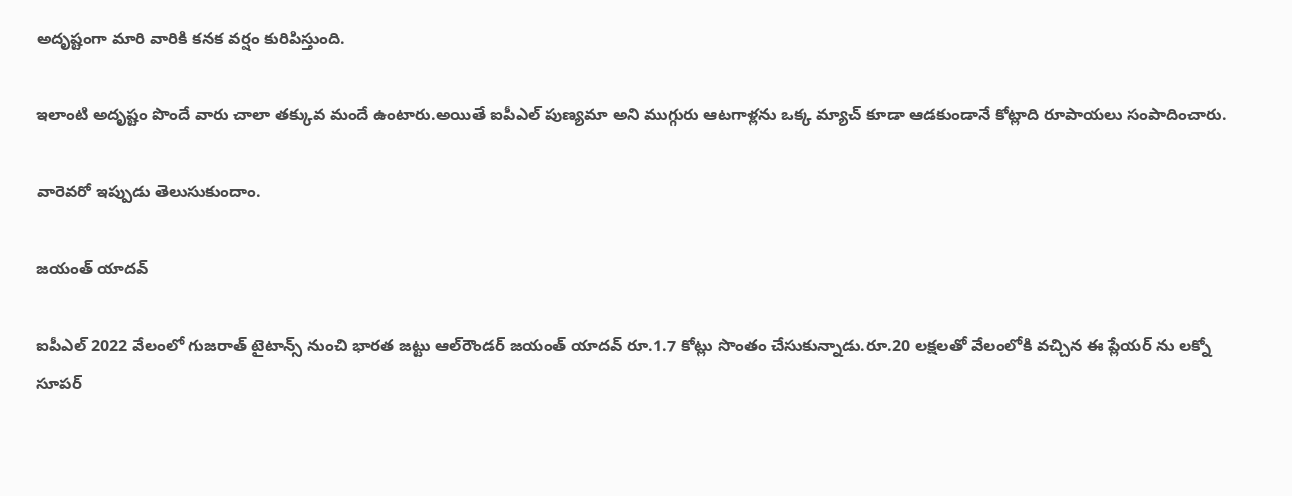అదృష్టంగా మారి వారికి కనక వర్షం కురిపిస్తుంది.

ఇలాంటి అదృష్టం పొందే వారు చాలా తక్కువ మందే ఉంటారు.అయితే ఐపీఎల్ పుణ్యమా అని ముగ్గురు ఆటగాళ్లను ఒక్క మ్యాచ్ కూడా ఆడకుండానే కోట్లాది రూపాయలు సంపాదించారు.

వారెవరో ఇప్పుడు తెలుసుకుందాం.

జయంత్‌ యాదవ్‌

ఐపీఎల్‌ 2022 వేలంలో గుజరాత్‌ టైటాన్స్‌ నుంచి భారత జట్టు ఆల్‌రౌండర్‌ జయంత్‌ యాదవ్‌ రూ.1.7 కోట్లు సొంతం చేసుకున్నాడు.రూ.20 లక్షలతో వేలంలోకి వచ్చిన ఈ ప్లేయర్ ను లక్నో సూపర్‌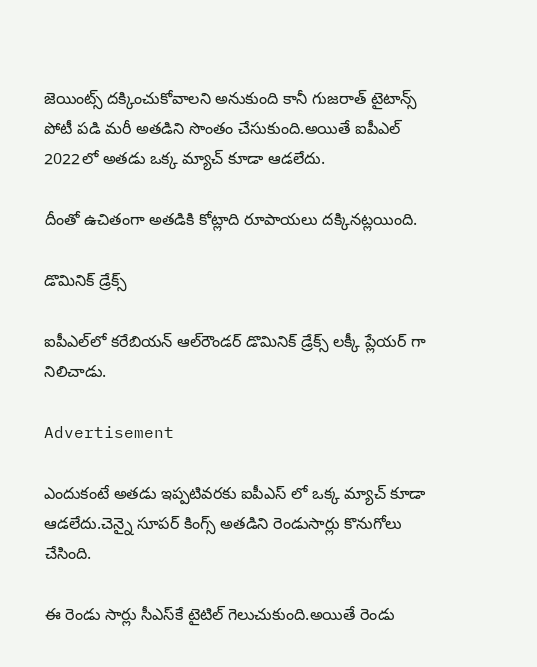జెయింట్స్‌ దక్కించుకోవాలని అనుకుంది కానీ గుజరాత్‌ టైటాన్స్‌ పోటీ పడి మరీ అతడిని సొంతం చేసుకుంది.అయితే ఐపీఎల్ 2022లో అతడు ఒక్క మ్యాచ్ కూడా ఆడలేదు.

దీంతో ఉచితంగా అతడికి కోట్లాది రూపాయలు దక్కినట్లయింది.

డొమినిక్‌ డ్రేక్స్‌

ఐపీఎల్‌లో కరేబియన్‌ ఆల్‌రౌండర్‌ డొమినిక్‌ డ్రేక్స్‌ లక్కీ ప్లేయర్ గా నిలిచాడు.

Advertisement

ఎందుకంటే అతడు ఇప్పటివరకు ఐపీఎస్ లో ఒక్క మ్యాచ్ కూడా ఆడలేదు.చెన్నై సూపర్‌ కింగ్స్‌ అతడిని రెండుసార్లు కొనుగోలు చేసింది.

ఈ రెండు సార్లు సీఎస్‌కే టైటిల్ గెలుచుకుంది.అయితే రెండు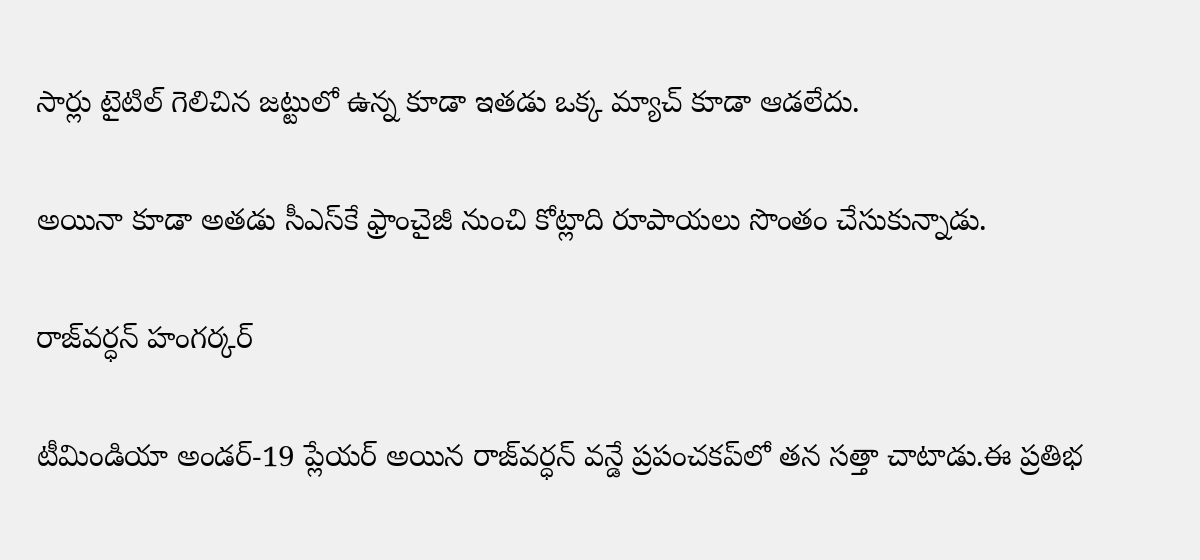సార్లు టైటిల్ గెలిచిన జట్టులో ఉన్న కూడా ఇతడు ఒక్క మ్యాచ్ కూడా ఆడలేదు.

అయినా కూడా అతడు సీఎస్‌కే ఫ్రాంచైజీ నుంచి కోట్లాది రూపాయలు సొంతం చేసుకున్నాడు.

రాజ్‌వర్ధన్‌ హంగర్కర్‌

టీమిండియా అండర్‌-19 ప్లేయర్ అయిన రాజ్‌వర్ధన్‌ వన్డే ప్రపంచకప్‌లో తన సత్తా చాటాడు.ఈ ప్రతిభ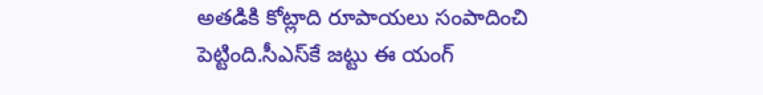అతడికి కోట్లాది రూపాయలు సంపాదించి పెట్టింది.సీఎస్‌కే జట్టు ఈ యంగ్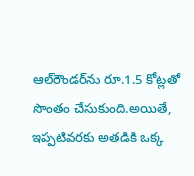ఆల్‌రౌండర్‌ను రూ.1.5 కోట్లతో సొంతం చేసుకుంది.అయితే, ఇప్పటివరకు అతడికి ఒక్క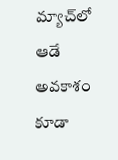మ్యాచ్‌లో ఆడే అవకాశం కూడా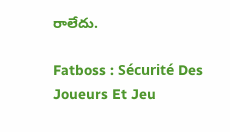రాలేదు.

Fatboss : Sécurité Des Joueurs Et Jeu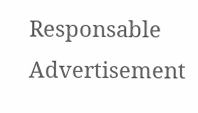Responsable
Advertisement